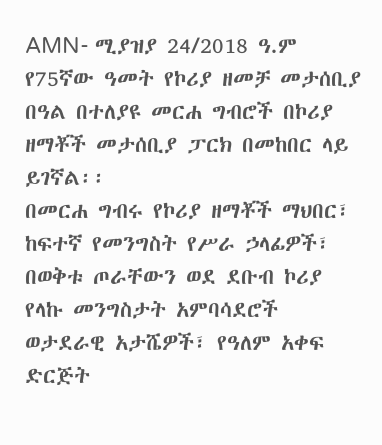AMN- ሚያዝያ 24/2018 ዓ.ም
የ75ኛው ዓመት የኮሪያ ዘመቻ መታሰቢያ በዓል በተለያዩ መርሐ ግብሮች በኮሪያ ዘማቾች መታሰቢያ ፓርክ በመከበር ላይ ይገኛል፡፡
በመርሐ ግብሩ የኮሪያ ዘማቾች ማህበር፣ ከፍተኛ የመንግስት የሥራ ኃላፊዎች፣ በወቅቱ ጦራቸውን ወደ ደቡብ ኮሪያ የላኩ መንግስታት አምባሳደሮች ወታደራዊ አታሼዎች፣ የዓለም አቀፍ ድርጅት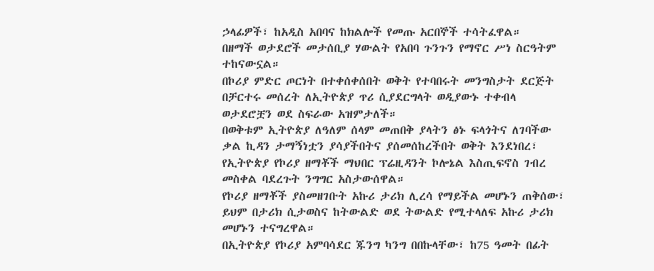ኃላፊዎች፣ ከአዲስ አበባና ከክልሎች የመጡ አርበኞች ተሳትፈዋል።
በዘማች ወታደሮች መታሰቢያ ሃውልት የአበባ ጉንጉን የማኖር ሥነ ስርዓትም ተከናውኗል።
በኮሪያ ምድር ጦርነት በተቀሰቀሰበት ወቅት የተባበሩት መንግስታት ደርጅት በቻርተሩ መሰረት ለኢትዮጵያ ጥሪ ሲያደርግላት ወዲያውኑ ተቀብላ ወታደሮቿን ወደ ስፍራው አዝምታለች።
በወቅቱም ኢትዮጵያ ለዓለም ሰላም መጠበቅ ያላትን ፅኑ ፍላጎትና ለገባችው ቃል ኪዳን ታማኝነቷን ያሳያችበትና ያሰመሰከረችበት ወቅት እንደነበረ፣ የኢትዮጵያ የኮሪያ ዘማቾች ማህበር ፕሬዚዳንት ኮሎኔል እስጢፍኖስ ገብረ መስቀል ባደረጉት ንግግር አስታውሰዋል።
የኮሪያ ዘማቾች ያስመዘገቡት አኩሪ ታሪክ ሊረሳ የማይችል መሆኑን ጠቅሰው፣ ይህም በታሪክ ሲታወስና ከትውልድ ወደ ትውልድ የሚተላለፍ አኩሪ ታሪክ መሆኑን ተናግረዋል።
በኢትዮጵያ የኮሪያ አምባሳደር ጁንግ ካንግ በበኩላቸው፣ ከ75 ዓመት በፊት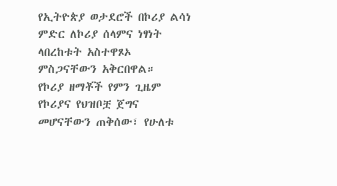የኢትዮጵያ ወታደሮች በኮሪያ ልሳነ ምድር ለኮሪያ ሰላምና ነፃነት ላበረከቱት አስተዋጾኦ ምስጋናቸውን አቅርበዋል።
የኮሪያ ዘማቾች የምን ጊዜም የኮሪያና የህዝቦቿ ጀግና መሆናቸውን ጠቅሰው፣ የሁለቱ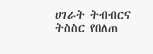ሀገራት ትብብርና ትስስር የበለጠ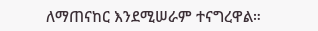ለማጠናከር እንደሚሠራም ተናግረዋል።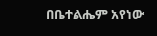በቤተልሔም አየነው